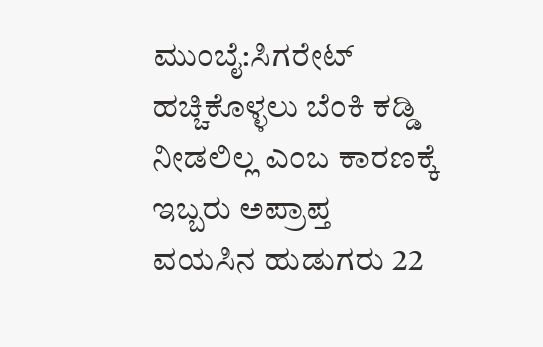ಮುಂಬೈ:ಸಿಗರೇಟ್ ಹಚ್ಚಿಕೊಳ್ಳಲು ಬೆಂಕಿ ಕಡ್ಡಿ ನೀಡಲಿಲ್ಲ ಎಂಬ ಕಾರಣಕ್ಕೆ ಇಬ್ಬರು ಅಪ್ರಾಪ್ತ ವಯಸಿನ ಹುಡುಗರು 22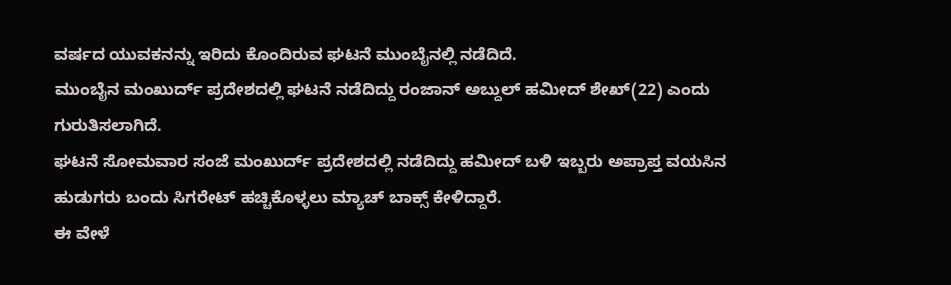ವರ್ಷದ ಯುವಕನನ್ನು ಇರಿದು ಕೊಂದಿರುವ ಘಟನೆ ಮುಂಬೈನಲ್ಲಿ ನಡೆದಿದೆ.
ಮುಂಬೈನ ಮಂಖುರ್ದ್ ಪ್ರದೇಶದಲ್ಲಿ ಘಟನೆ ನಡೆದಿದ್ದು ರಂಜಾನ್ ಅಬ್ದುಲ್ ಹಮೀದ್ ಶೇಖ್(22) ಎಂದು ಗುರುತಿಸಲಾಗಿದೆ.
ಘಟನೆ ಸೋಮವಾರ ಸಂಜೆ ಮಂಖುರ್ದ್ ಪ್ರದೇಶದಲ್ಲಿ ನಡೆದಿದ್ದು ಹಮೀದ್ ಬಳಿ ಇಬ್ಬರು ಅಪ್ರಾಪ್ತ ವಯಸಿನ ಹುಡುಗರು ಬಂದು ಸಿಗರೇಟ್ ಹಚ್ಚಿಕೊಳ್ಳಲು ಮ್ಯಾಚ್ ಬಾಕ್ಸ್ ಕೇಳಿದ್ದಾರೆ.
ಈ ವೇಳೆ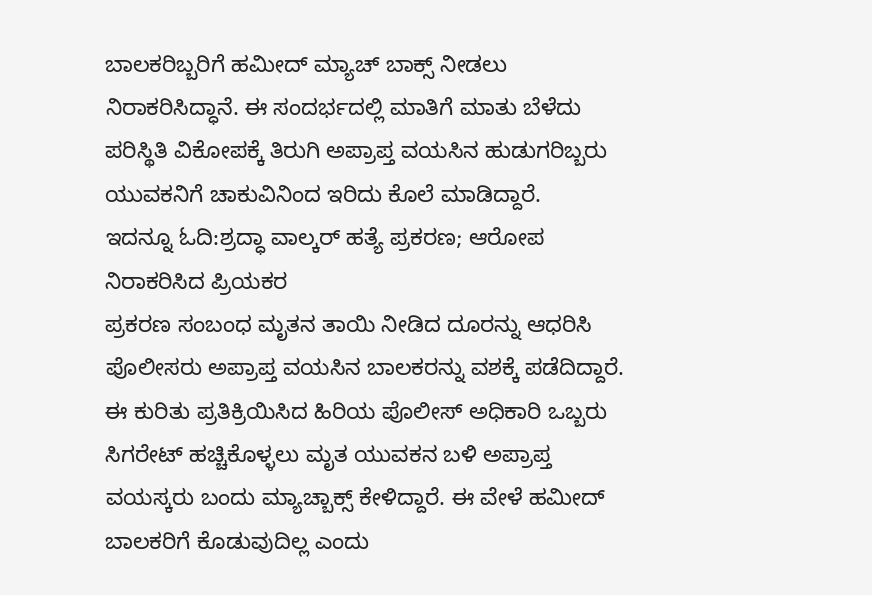ಬಾಲಕರಿಬ್ಬರಿಗೆ ಹಮೀದ್ ಮ್ಯಾಚ್ ಬಾಕ್ಸ್ ನೀಡಲು ನಿರಾಕರಿಸಿದ್ಧಾನೆ. ಈ ಸಂದರ್ಭದಲ್ಲಿ ಮಾತಿಗೆ ಮಾತು ಬೆಳೆದು ಪರಿಸ್ಥಿತಿ ವಿಕೋಪಕ್ಕೆ ತಿರುಗಿ ಅಪ್ರಾಪ್ತ ವಯಸಿನ ಹುಡುಗರಿಬ್ಬರು ಯುವಕನಿಗೆ ಚಾಕುವಿನಿಂದ ಇರಿದು ಕೊಲೆ ಮಾಡಿದ್ದಾರೆ.
ಇದನ್ನೂ ಓದಿ:ಶ್ರದ್ಧಾ ವಾಲ್ಕರ್ ಹತ್ಯೆ ಪ್ರಕರಣ; ಆರೋಪ ನಿರಾಕರಿಸಿದ ಪ್ರಿಯಕರ
ಪ್ರಕರಣ ಸಂಬಂಧ ಮೃತನ ತಾಯಿ ನೀಡಿದ ದೂರನ್ನು ಆಧರಿಸಿ ಪೊಲೀಸರು ಅಪ್ರಾಪ್ತ ವಯಸಿನ ಬಾಲಕರನ್ನು ವಶಕ್ಕೆ ಪಡೆದಿದ್ದಾರೆ.
ಈ ಕುರಿತು ಪ್ರತಿಕ್ರಿಯಿಸಿದ ಹಿರಿಯ ಪೊಲೀಸ್ ಅಧಿಕಾರಿ ಒಬ್ಬರು ಸಿಗರೇಟ್ ಹಚ್ಚಿಕೊಳ್ಳಲು ಮೃತ ಯುವಕನ ಬಳಿ ಅಪ್ರಾಪ್ತ ವಯಸ್ಕರು ಬಂದು ಮ್ಯಾಚ್ಬಾಕ್ಸ್ ಕೇಳಿದ್ದಾರೆ. ಈ ವೇಳೆ ಹಮೀದ್ ಬಾಲಕರಿಗೆ ಕೊಡುವುದಿಲ್ಲ ಎಂದು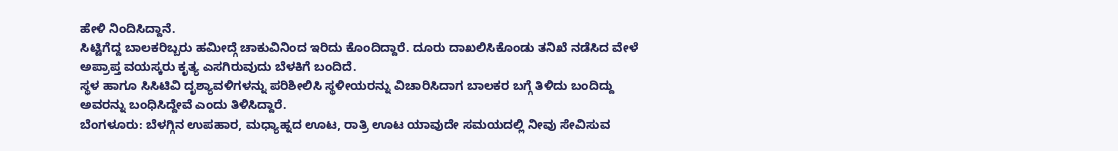ಹೇಳಿ ನಿಂದಿಸಿದ್ದಾನೆ.
ಸಿಟ್ಟಿಗೆದ್ದ ಬಾಲಕರಿಬ್ಬರು ಹಮೀದ್ಗೆ ಚಾಕುವಿನಿಂದ ಇರಿದು ಕೊಂದಿದ್ದಾರೆ. ದೂರು ದಾಖಲಿಸಿಕೊಂಡು ತನಿಖೆ ನಡೆಸಿದ ವೇಳೆ ಅಪ್ರಾಪ್ತ ವಯಸ್ಕರು ಕೃತ್ಯ ಎಸಗಿರುವುದು ಬೆಳಕಿಗೆ ಬಂದಿದೆ.
ಸ್ಥಳ ಹಾಗೂ ಸಿಸಿಟಿವಿ ದೃಶ್ಯಾವಳಿಗಳನ್ನು ಪರಿಶೀಲಿಸಿ ಸ್ಥಳೀಯರನ್ನು ವಿಚಾರಿಸಿದಾಗ ಬಾಲಕರ ಬಗ್ಗೆ ತಿಳಿದು ಬಂದಿದ್ದು ಅವರನ್ನು ಬಂಧಿಸಿದ್ದೇವೆ ಎಂದು ತಿಳಿಸಿದ್ದಾರೆ.
ಬೆಂಗಳೂರು: ಬೆಳಗ್ಗಿನ ಉಪಹಾರ, ಮಧ್ಯಾಹ್ನದ ಊಟ, ರಾತ್ರಿ ಊಟ ಯಾವುದೇ ಸಮಯದಲ್ಲಿ ನೀವು ಸೇವಿಸುವ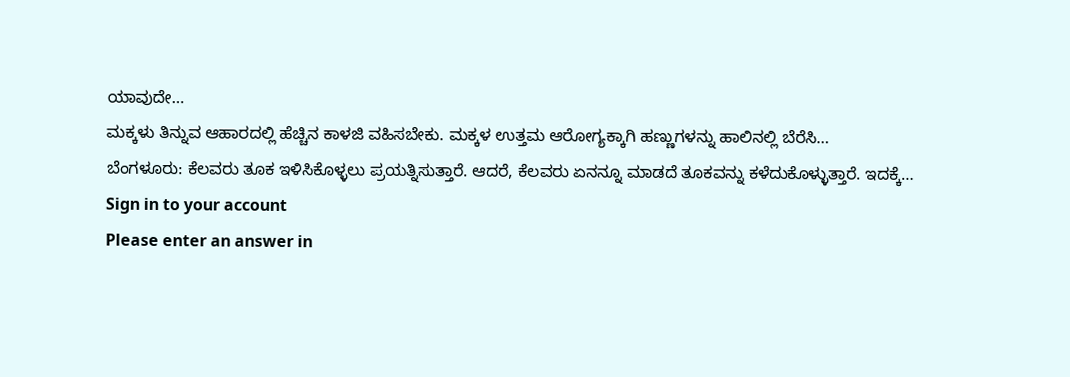ಯಾವುದೇ…
ಮಕ್ಕಳು ತಿನ್ನುವ ಆಹಾರದಲ್ಲಿ ಹೆಚ್ಚಿನ ಕಾಳಜಿ ವಹಿಸಬೇಕು. ಮಕ್ಕಳ ಉತ್ತಮ ಆರೋಗ್ಯಕ್ಕಾಗಿ ಹಣ್ಣುಗಳನ್ನು ಹಾಲಿನಲ್ಲಿ ಬೆರೆಸಿ…
ಬೆಂಗಳೂರು: ಕೆಲವರು ತೂಕ ಇಳಿಸಿಕೊಳ್ಳಲು ಪ್ರಯತ್ನಿಸುತ್ತಾರೆ. ಆದರೆ, ಕೆಲವರು ಏನನ್ನೂ ಮಾಡದೆ ತೂಕವನ್ನು ಕಳೆದುಕೊಳ್ಳುತ್ತಾರೆ. ಇದಕ್ಕೆ…
Sign in to your account
Please enter an answer in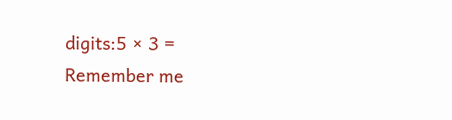digits:5 × 3 =
Remember me